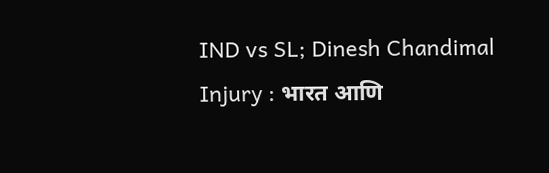IND vs SL; Dinesh Chandimal Injury : भारत आणि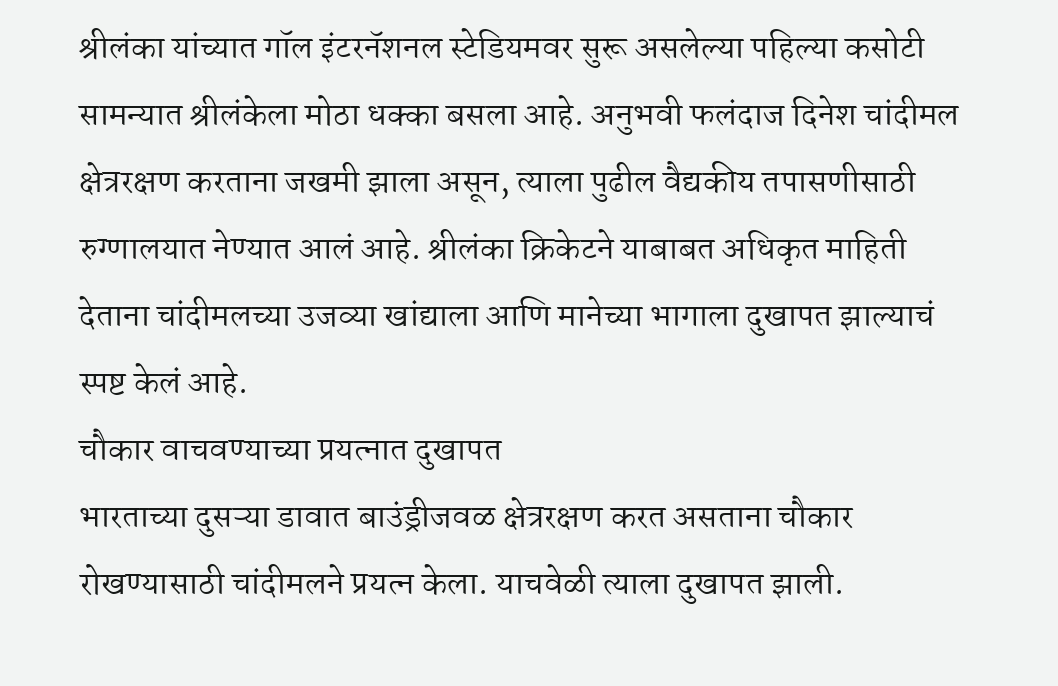श्रीलंका यांच्यात गॉल इंटरनॅशनल स्टेडियमवर सुरू असलेल्या पहिल्या कसोटी सामन्यात श्रीलंकेला मोठा धक्का बसला आहे. अनुभवी फलंदाज दिनेश चांदीमल क्षेत्ररक्षण करताना जखमी झाला असून, त्याला पुढील वैद्यकीय तपासणीसाठी रुग्णालयात नेण्यात आलं आहे. श्रीलंका क्रिकेटने याबाबत अधिकृत माहिती देताना चांदीमलच्या उजव्या खांद्याला आणि मानेच्या भागाला दुखापत झाल्याचं स्पष्ट केलं आहे.
चौकार वाचवण्याच्या प्रयत्नात दुखापत
भारताच्या दुसऱ्या डावात बाउंड्रीजवळ क्षेत्ररक्षण करत असताना चौकार रोखण्यासाठी चांदीमलने प्रयत्न केला. याचवेळी त्याला दुखापत झाली.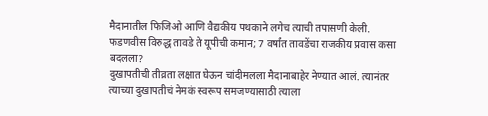मैदानातील फिजिओ आणि वैद्यकीय पथकाने लगेच त्याची तपासणी केली.
फडणवीस विरुद्ध तावडे ते यूपीची कमान; 7 वर्षांत तावडेंचा राजकीय प्रवास कसा बदलला?
दुखापतीची तीव्रता लक्षात घेऊन चांदीमलला मैदानाबाहेर नेण्यात आलं. त्यानंतर त्याच्या दुखापतीचं नेमकं स्वरूप समजण्यासाठी त्याला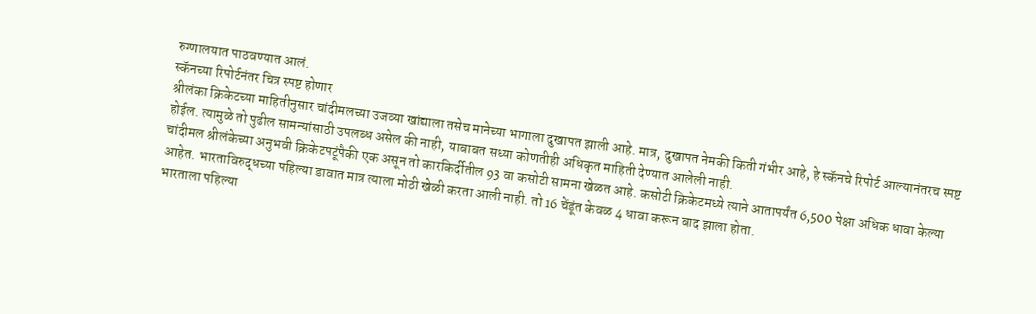रुग्णालयात पाठवण्यात आलं.
स्कॅनच्या रिपोर्टनंतर चित्र स्पष्ट होणार
श्रीलंका क्रिकेटच्या माहितीनुसार चांदीमलच्या उजव्या खांद्याला तसेच मानेच्या भागाला दुखापत झाली आहे. मात्र, दुखापत नेमकी किती गंभीर आहे, हे स्कॅनचे रिपोर्ट आल्यानंतरच स्पष्ट होईल. त्यामुळे तो पुढील सामन्यांसाठी उपलब्ध असेल की नाही, याबाबत सध्या कोणतीही अधिकृत माहिती देण्यात आलेली नाही.
चांदीमल श्रीलंकेच्या अनुभवी क्रिकेटपटूंपैकी एक असून तो कारकिर्दीतील 93 वा कसोटी सामना खेळत आहे. कसोटी क्रिकेटमध्ये त्याने आतापर्यंत 6,500 पेक्षा अधिक धावा केल्या आहेत. भारताविरुद्धच्या पहिल्या डावात मात्र त्याला मोठी खेळी करता आली नाही. तो 16 चेंडूंत केवळ 4 धावा करून बाद झाला होता.
भारताला पहिल्या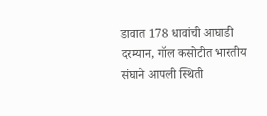डावात 178 धावांची आघाडी
दरम्यान, गॉल कसोटीत भारतीय संघाने आपली स्थिती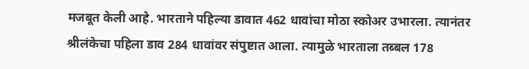मजबूत केली आहे. भारताने पहिल्या डावात 462 धावांचा मोठा स्कोअर उभारला. त्यानंतर श्रीलंकेचा पहिला डाव 284 धावांवर संपुष्टात आला. त्यामुळे भारताला तब्बल 178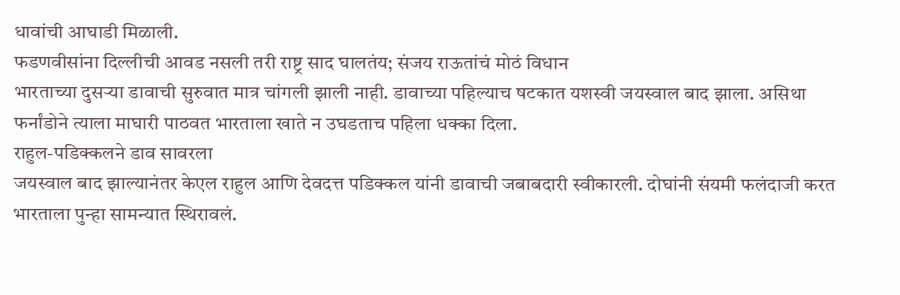धावांची आघाडी मिळाली.
फडणवीसांना दिल्लीची आवड नसली तरी राष्ट्र साद घालतंय; संजय राऊतांचं मोठं विधान
भारताच्या दुसऱ्या डावाची सुरुवात मात्र चांगली झाली नाही. डावाच्या पहिल्याच षटकात यशस्वी जयस्वाल बाद झाला. असिथा फर्नांडोने त्याला माघारी पाठवत भारताला खाते न उघडताच पहिला धक्का दिला.
राहुल-पडिक्कलने डाव सावरला
जयस्वाल बाद झाल्यानंतर केएल राहुल आणि देवदत्त पडिक्कल यांनी डावाची जबाबदारी स्वीकारली. दोघांनी संयमी फलंदाजी करत भारताला पुन्हा सामन्यात स्थिरावलं.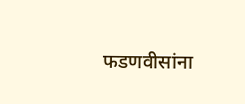फडणवीसांना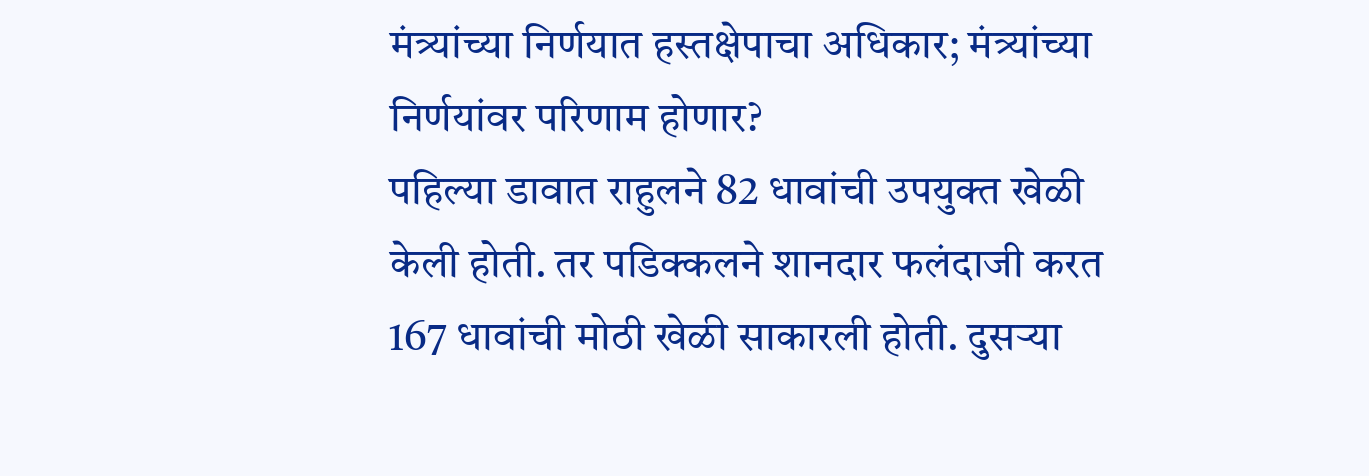मंत्र्यांच्या निर्णयात हस्तक्षेपाचा अधिकार; मंत्र्यांच्या निर्णयांवर परिणाम होणार?
पहिल्या डावात राहुलने 82 धावांची उपयुक्त खेळी केली होती. तर पडिक्कलने शानदार फलंदाजी करत 167 धावांची मोठी खेळी साकारली होती. दुसऱ्या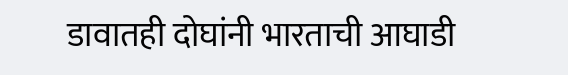डावातही दोघांनी भारताची आघाडी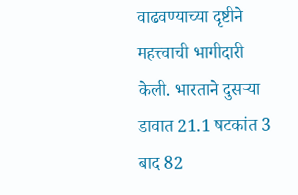वाढवण्याच्या दृष्टीने महत्त्वाची भागीदारी केली. भारताने दुसऱ्या डावात 21.1 षटकांत 3 बाद 82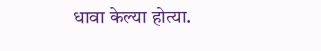धावा केल्या होत्या.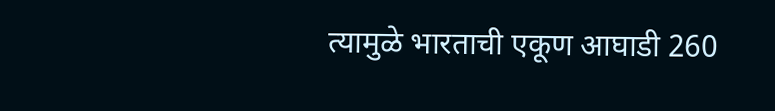त्यामुळे भारताची एकूण आघाडी 260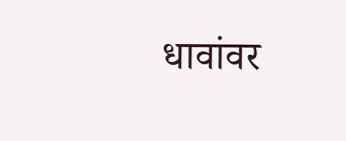धावांवर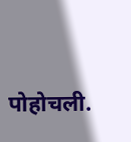पोहोचली.